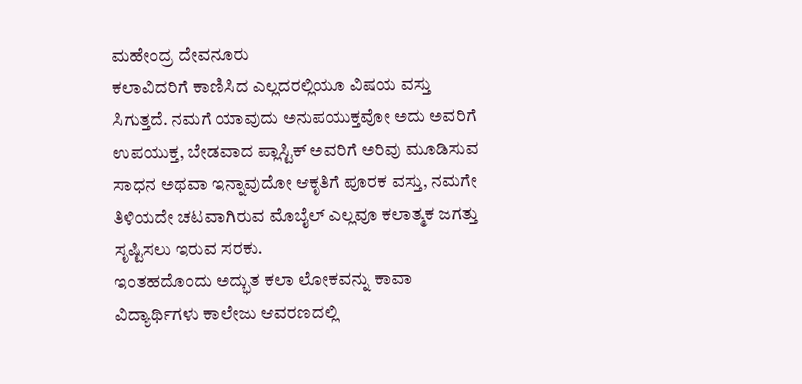ಮಹೇಂದ್ರ ದೇವನೂರು
ಕಲಾವಿದರಿಗೆ ಕಾಣಿಸಿದ ಎಲ್ಲದರಲ್ಲಿಯೂ ವಿಷಯ ವಸ್ತು ಸಿಗುತ್ತದೆ. ನಮಗೆ ಯಾವುದು ಅನುಪಯುಕ್ತವೋ ಅದು ಅವರಿಗೆ ಉಪಯುಕ್ತ, ಬೇಡವಾದ ಪ್ಲಾಸ್ಟಿಕ್ ಅವರಿಗೆ ಅರಿವು ಮೂಡಿಸುವ ಸಾಧನ ಅಥವಾ ಇನ್ನಾವುದೋ ಆಕೃತಿಗೆ ಪೂರಕ ವಸ್ತು, ನಮಗೇ ತಿಳಿಯದೇ ಚಟವಾಗಿರುವ ಮೊಬೈಲ್ ಎಲ್ಲವೂ ಕಲಾತ್ಮಕ ಜಗತ್ತು ಸೃಷ್ಟಿಸಲು ಇರುವ ಸರಕು.
ಇಂತಹದೊಂದು ಅದ್ಭುತ ಕಲಾ ಲೋಕವನ್ನು ಕಾವಾ ವಿದ್ಯಾರ್ಥಿಗಳು ಕಾಲೇಜು ಆವರಣದಲ್ಲಿ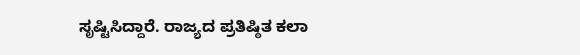ಸೃಷ್ಟಿಸಿದ್ದಾರೆ. ರಾಜ್ಯದ ಪ್ರತಿಷ್ಠಿತ ಕಲಾ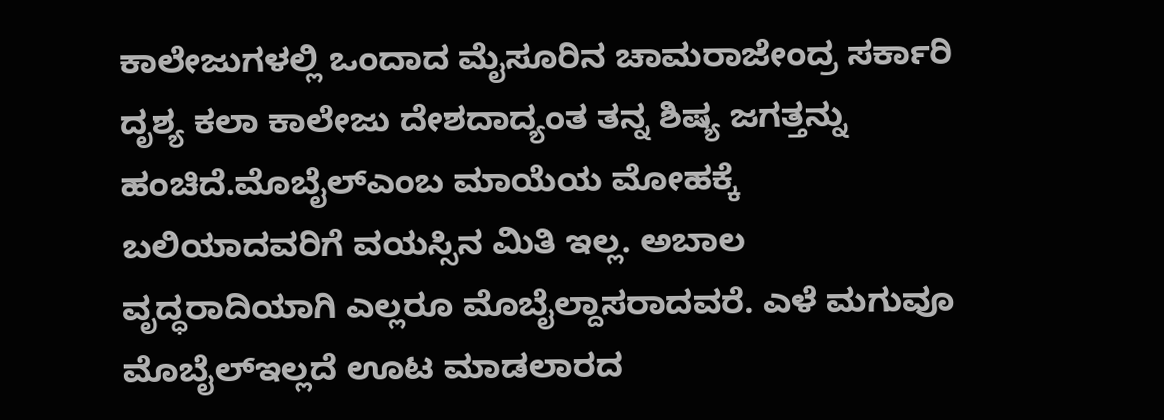ಕಾಲೇಜುಗಳಲ್ಲಿ ಒಂದಾದ ಮೈಸೂರಿನ ಚಾಮರಾಜೇಂದ್ರ ಸರ್ಕಾರಿ ದೃಶ್ಯ ಕಲಾ ಕಾಲೇಜು ದೇಶದಾದ್ಯಂತ ತನ್ನ ಶಿಷ್ಯ ಜಗತ್ತನ್ನು ಹಂಚಿದೆ.ಮೊಬೈಲ್ಎಂಬ ಮಾಯೆಯ ಮೋಹಕ್ಕೆ ಬಲಿಯಾದವರಿಗೆ ವಯಸ್ಸಿನ ಮಿತಿ ಇಲ್ಲ. ಅಬಾಲ ವೃದ್ಧರಾದಿಯಾಗಿ ಎಲ್ಲರೂ ಮೊಬೈಲ್ದಾಸರಾದವರೆ. ಎಳೆ ಮಗುವೂ ಮೊಬೈಲ್ಇಲ್ಲದೆ ಊಟ ಮಾಡಲಾರದ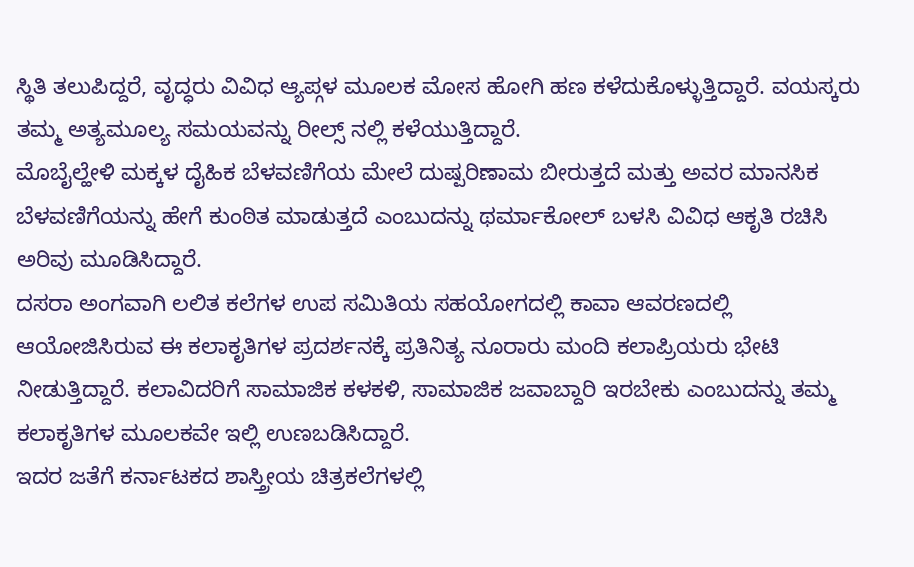ಸ್ಥಿತಿ ತಲುಪಿದ್ದರೆ, ವೃದ್ಧರು ವಿವಿಧ ಆ್ಯಪ್ಗಳ ಮೂಲಕ ಮೋಸ ಹೋಗಿ ಹಣ ಕಳೆದುಕೊಳ್ಳುತ್ತಿದ್ದಾರೆ. ವಯಸ್ಕರು ತಮ್ಮ ಅತ್ಯಮೂಲ್ಯ ಸಮಯವನ್ನು ರೀಲ್ಸ್ ನಲ್ಲಿ ಕಳೆಯುತ್ತಿದ್ದಾರೆ.
ಮೊಬೈಲ್ಹೇಳಿ ಮಕ್ಕಳ ದೈಹಿಕ ಬೆಳವಣಿಗೆಯ ಮೇಲೆ ದುಷ್ಪರಿಣಾಮ ಬೀರುತ್ತದೆ ಮತ್ತು ಅವರ ಮಾನಸಿಕ ಬೆಳವಣಿಗೆಯನ್ನು ಹೇಗೆ ಕುಂಠಿತ ಮಾಡುತ್ತದೆ ಎಂಬುದನ್ನು ಥರ್ಮಾಕೋಲ್ ಬಳಸಿ ವಿವಿಧ ಆಕೃತಿ ರಚಿಸಿ ಅರಿವು ಮೂಡಿಸಿದ್ದಾರೆ.
ದಸರಾ ಅಂಗವಾಗಿ ಲಲಿತ ಕಲೆಗಳ ಉಪ ಸಮಿತಿಯ ಸಹಯೋಗದಲ್ಲಿ ಕಾವಾ ಆವರಣದಲ್ಲಿ ಆಯೋಜಿಸಿರುವ ಈ ಕಲಾಕೃತಿಗಳ ಪ್ರದರ್ಶನಕ್ಕೆ ಪ್ರತಿನಿತ್ಯ ನೂರಾರು ಮಂದಿ ಕಲಾಪ್ರಿಯರು ಭೇಟಿ ನೀಡುತ್ತಿದ್ದಾರೆ. ಕಲಾವಿದರಿಗೆ ಸಾಮಾಜಿಕ ಕಳಕಳಿ, ಸಾಮಾಜಿಕ ಜವಾಬ್ದಾರಿ ಇರಬೇಕು ಎಂಬುದನ್ನು ತಮ್ಮ ಕಲಾಕೃತಿಗಳ ಮೂಲಕವೇ ಇಲ್ಲಿ ಉಣಬಡಿಸಿದ್ದಾರೆ.
ಇದರ ಜತೆಗೆ ಕರ್ನಾಟಕದ ಶಾಸ್ತ್ರೀಯ ಚಿತ್ರಕಲೆಗಳಲ್ಲಿ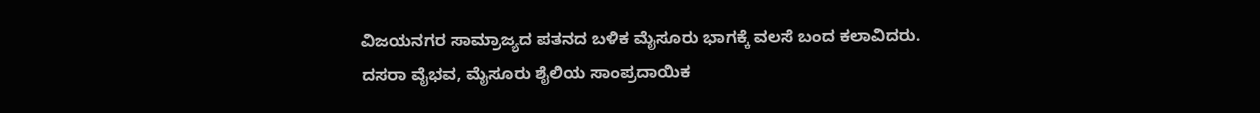ವಿಜಯನಗರ ಸಾಮ್ರಾಜ್ಯದ ಪತನದ ಬಳಿಕ ಮೈಸೂರು ಭಾಗಕ್ಕೆ ವಲಸೆ ಬಂದ ಕಲಾವಿದರು.
ದಸರಾ ವೈಭವ, ಮೈಸೂರು ಶೈಲಿಯ ಸಾಂಪ್ರದಾಯಿಕ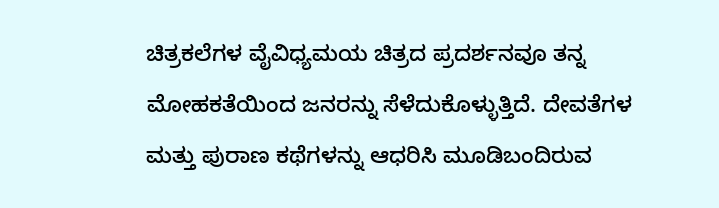ಚಿತ್ರಕಲೆಗಳ ವೈವಿಧ್ಯಮಯ ಚಿತ್ರದ ಪ್ರದರ್ಶನವೂ ತನ್ನ ಮೋಹಕತೆಯಿಂದ ಜನರನ್ನು ಸೆಳೆದುಕೊಳ್ಳುತ್ತಿದೆ. ದೇವತೆಗಳ ಮತ್ತು ಪುರಾಣ ಕಥೆಗಳನ್ನು ಆಧರಿಸಿ ಮೂಡಿಬಂದಿರುವ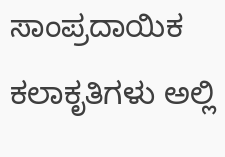ಸಾಂಪ್ರದಾಯಿಕ ಕಲಾಕೃತಿಗಳು ಅಲ್ಲಿ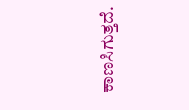ಕಾಣಸಿಗುತ್ತದೆ.